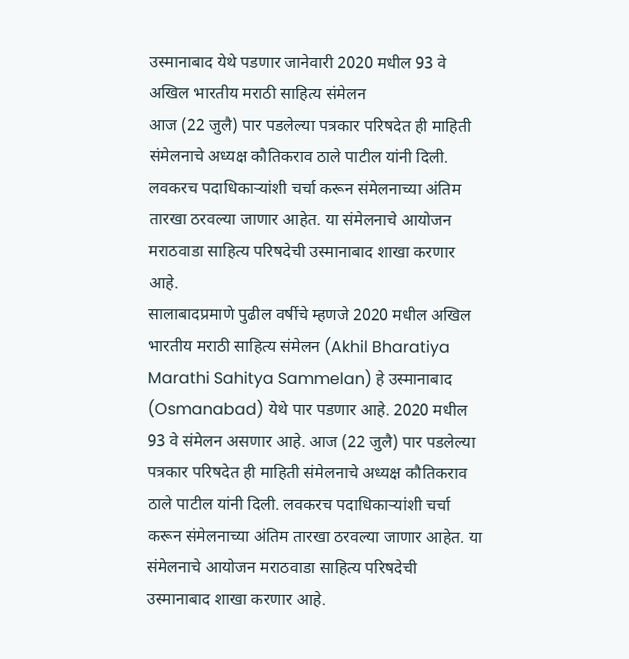उस्मानाबाद येथे पडणार जानेवारी 2020 मधील 93 वे अखिल भारतीय मराठी साहित्य संमेलन
आज (22 जुलै) पार पडलेल्या पत्रकार परिषदेत ही माहिती संमेलनाचे अध्यक्ष कौतिकराव ठाले पाटील यांनी दिली. लवकरच पदाधिकाऱ्यांशी चर्चा करून संमेलनाच्या अंतिम तारखा ठरवल्या जाणार आहेत. या संमेलनाचे आयोजन मराठवाडा साहित्य परिषदेची उस्मानाबाद शाखा करणार आहे.
सालाबादप्रमाणे पुढील वर्षीचे म्हणजे 2020 मधील अखिल भारतीय मराठी साहित्य संमेलन (Akhil Bharatiya Marathi Sahitya Sammelan) हे उस्मानाबाद (Osmanabad) येथे पार पडणार आहे. 2020 मधील 93 वे संमेलन असणार आहे. आज (22 जुलै) पार पडलेल्या पत्रकार परिषदेत ही माहिती संमेलनाचे अध्यक्ष कौतिकराव ठाले पाटील यांनी दिली. लवकरच पदाधिकाऱ्यांशी चर्चा करून संमेलनाच्या अंतिम तारखा ठरवल्या जाणार आहेत. या संमेलनाचे आयोजन मराठवाडा साहित्य परिषदेची उस्मानाबाद शाखा करणार आहे.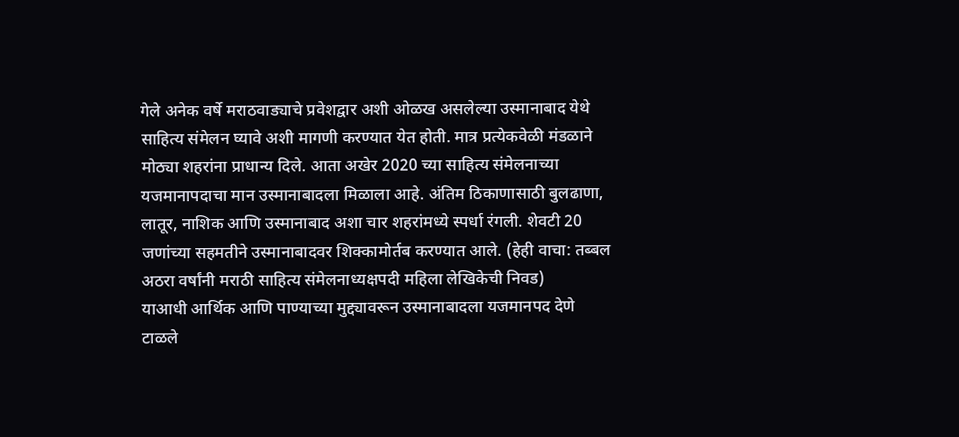गेले अनेक वर्षे मराठवाड्याचे प्रवेशद्वार अशी ओळख असलेल्या उस्मानाबाद येथे साहित्य संमेलन घ्यावे अशी मागणी करण्यात येत होती. मात्र प्रत्येकवेळी मंडळाने मोठ्या शहरांना प्राधान्य दिले. आता अखेर 2020 च्या साहित्य संमेलनाच्या यजमानापदाचा मान उस्मानाबादला मिळाला आहे. अंतिम ठिकाणासाठी बुलढाणा, लातूर, नाशिक आणि उस्मानाबाद अशा चार शहरांमध्ये स्पर्धा रंगली. शेवटी 20 जणांच्या सहमतीने उस्मानाबादवर शिक्कामोर्तब करण्यात आले. (हेही वाचा: तब्बल अठरा वर्षांनी मराठी साहित्य संमेलनाध्यक्षपदी महिला लेखिकेची निवड)
याआधी आर्थिक आणि पाण्याच्या मुद्द्यावरून उस्मानाबादला यजमानपद देणे टाळले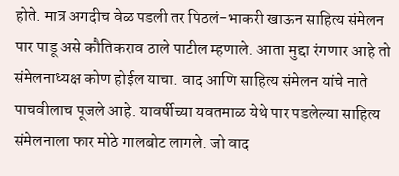होते. मात्र अगदीच वेळ पडली तर पिठलं-भाकरी खाऊन साहित्य संमेलन पार पाडू असे कौतिकराव ठाले पाटील म्हणाले. आता मुद्दा रंगणार आहे तो संमेलनाध्यक्ष कोण होईल याचा. वाद आणि साहित्य संमेलन यांचे नाते पाचवीलाच पूजले आहे. यावर्षीच्या यवतमाळ येथे पार पडलेल्या साहित्य संमेलनाला फार मोठे गालबोट लागले. जो वाद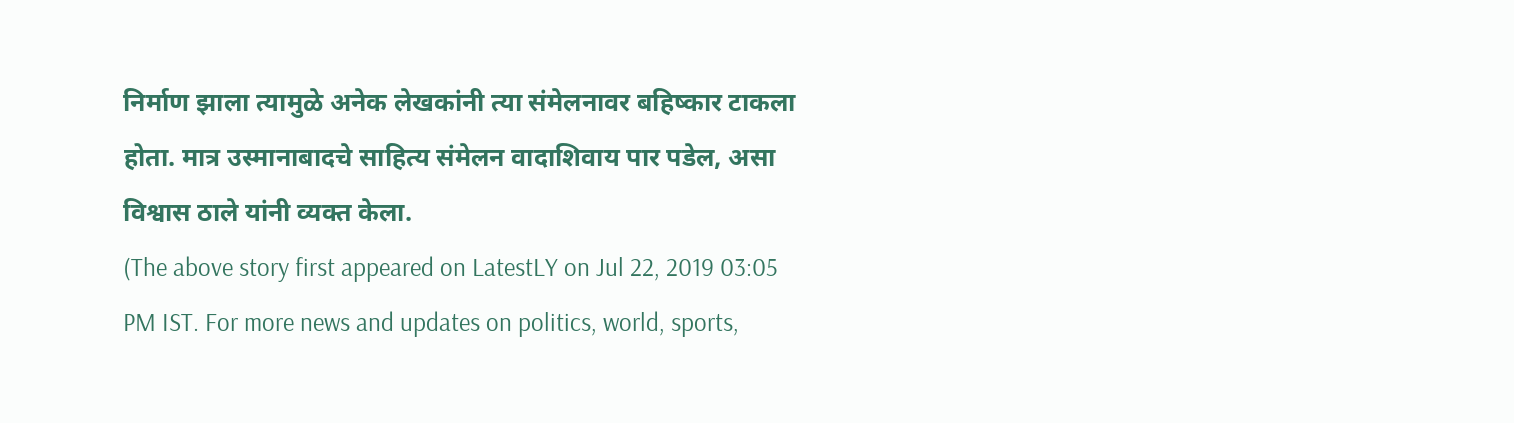निर्माण झाला त्यामुळे अनेक लेखकांनी त्या संमेलनावर बहिष्कार टाकला होता. मात्र उस्मानाबादचे साहित्य संमेलन वादाशिवाय पार पडेल, असा विश्वास ठाले यांनी व्यक्त केला.
(The above story first appeared on LatestLY on Jul 22, 2019 03:05 PM IST. For more news and updates on politics, world, sports,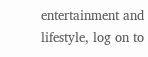entertainment and lifestyle, log on to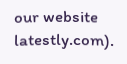our website latestly.com).